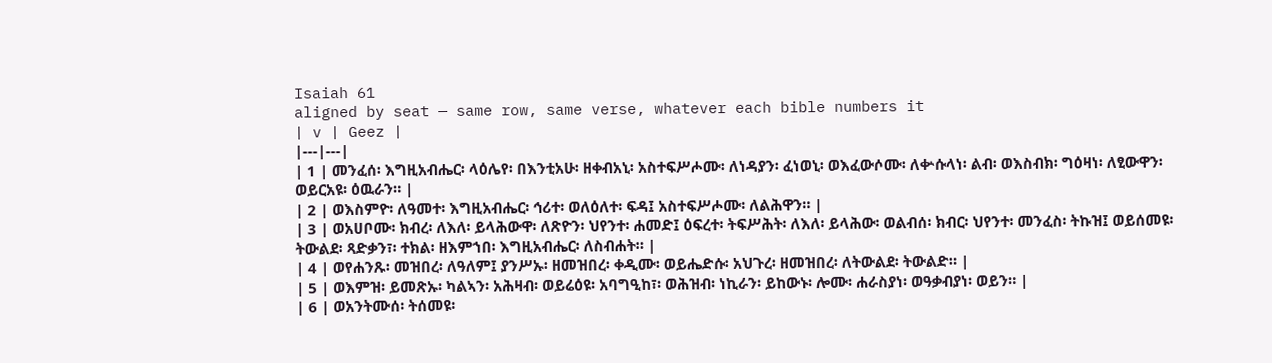Isaiah 61
aligned by seat — same row, same verse, whatever each bible numbers it
| v | Geez |
|---|---|
| 1 | መንፈሰ፡ እግዚአብሔር፡ ላዕሌየ፡ በእንቲአሁ፡ ዘቀብአኒ፡ አስተፍሥሖሙ፡ ለነዳያን፡ ፈነወኒ፡ ወእፈውሶሙ፡ ለቍሱላነ፡ ልብ፡ ወእስብክ፡ ግዕዛነ፡ ለፂውዋን፡ ወይርአዩ፡ ዕዉራን። |
| 2 | ወእስምዮ፡ ለዓመተ፡ እግዚአብሔር፡ ኅሪተ፡ ወለዕለተ፡ ፍዳ፤ አስተፍሥሖሙ፡ ለልሕዋን። |
| 3 | ወአሀቦሙ፡ ክብረ፡ ለእለ፡ ይላሕውዋ፡ ለጽዮን፡ ህየንተ፡ ሐመድ፤ ዕፍረተ፡ ትፍሥሕት፡ ለእለ፡ ይላሕው፡ ወልብሰ፡ ክብር፡ ህየንተ፡ መንፈስ፡ ትኩዝ፤ ወይሰመዩ፡ ትውልደ፡ ጻድቃን፣፡ ተክል፡ ዘእምኀበ፡ እግዚአብሔር፡ ለስብሐት። |
| 4 | ወየሐንጹ፡ መዝበረ፡ ለዓለም፤ ያንሥኡ፡ ዘመዝበረ፡ ቀዲሙ፡ ወይሔድሱ፡ አህጉረ፡ ዘመዝበረ፡ ለትውልደ፡ ትውልድ። |
| 5 | ወእምዝ፡ ይመጽኡ፡ ካልኣን፡ አሕዛብ፡ ወይሬዕዩ፡ አባግዒከ፣፡ ወሕዝብ፡ ነኪራን፡ ይከውኑ፡ ሎሙ፡ ሐራስያነ፡ ወዓቃብያነ፡ ወይን። |
| 6 | ወአንትሙሰ፡ ትሰመዩ፡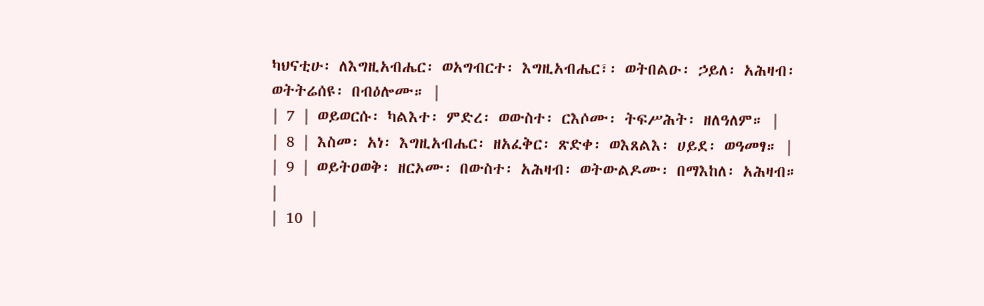ካህናቲሁ፡ ለእግዚአብሔር፡ ወአግብርተ፡ እግዚአብሔር፣፡ ወትበልዑ፡ ኃይለ፡ አሕዛብ፡ ወትትሬሰዩ፡ በብዕሎሙ። |
| 7 | ወይወርሱ፡ ካልእተ፡ ምድረ፡ ወውስተ፡ ርእሶሙ፡ ትፍሥሕት፡ ዘለዓለም። |
| 8 | እስመ፡ አነ፡ እግዚአብሔር፡ ዘአፈቅር፡ ጽድቀ፡ ወእጸልእ፡ ሀይደ፡ ወዓመፃ። |
| 9 | ወይትዐወቅ፡ ዘርኦሙ፡ በውስተ፡ አሕዛብ፡ ወትውልዶሙ፡ በማእከለ፡ አሕዛብ። |
| 10 |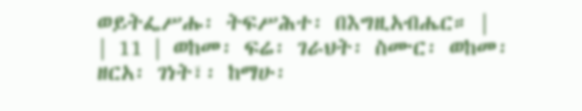ወይትፌሥሑ፡ ትፍሥሕተ፡ በእግዚአብሔር። |
| 11 | ወከመ፡ ፍሬ፡ ገራህት፡ ስሙር፡ ወከመ፡ ዘርአ፡ ገነት፣፡ ከማሁ፡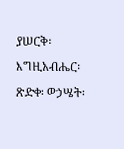ያሠርቅ፡ እግዚአብሔር፡ ጽድቀ፡ ወኃሤት፡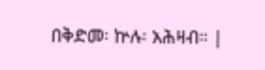በቅድመ፡ ኵሉ፡ አሕዛብ። |